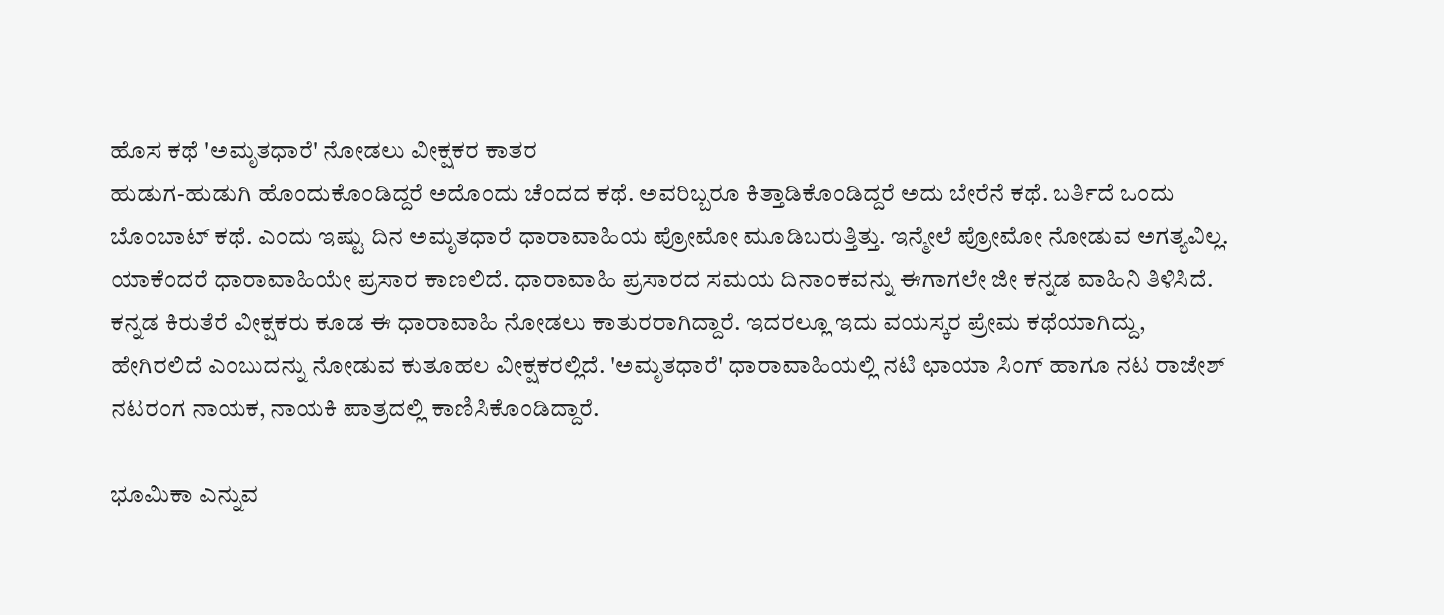ಹೊಸ ಕಥೆ 'ಅಮೃತಧಾರೆ' ನೋಡಲು ವೀಕ್ಷಕರ ಕಾತರ
ಹುಡುಗ-ಹುಡುಗಿ ಹೊಂದುಕೊಂಡಿದ್ದರೆ ಅದೊಂದು ಚೆಂದದ ಕಥೆ. ಅವರಿಬ್ಬರೂ ಕಿತ್ತಾಡಿಕೊಂಡಿದ್ದರೆ ಅದು ಬೇರೆನೆ ಕಥೆ. ಬರ್ತಿದೆ ಒಂದು ಬೊಂಬಾಟ್ ಕಥೆ. ಎಂದು ಇಷ್ಟು ದಿನ ಅಮೃತಧಾರೆ ಧಾರಾವಾಹಿಯ ಪ್ರೋಮೋ ಮೂಡಿಬರುತ್ತಿತ್ತು. ಇನ್ಮೇಲೆ ಪ್ರೋಮೋ ನೋಡುವ ಅಗತ್ಯವಿಲ್ಲ. ಯಾಕೆಂದರೆ ಧಾರಾವಾಹಿಯೇ ಪ್ರಸಾರ ಕಾಣಲಿದೆ. ಧಾರಾವಾಹಿ ಪ್ರಸಾರದ ಸಮಯ ದಿನಾಂಕವನ್ನು ಈಗಾಗಲೇ ಜೀ ಕನ್ನಡ ವಾಹಿನಿ ತಿಳಿಸಿದೆ.
ಕನ್ನಡ ಕಿರುತೆರೆ ವೀಕ್ಷಕರು ಕೂಡ ಈ ಧಾರಾವಾಹಿ ನೋಡಲು ಕಾತುರರಾಗಿದ್ದಾರೆ. ಇದರಲ್ಲೂ ಇದು ವಯಸ್ಕರ ಪ್ರೇಮ ಕಥೆಯಾಗಿದ್ದು, ಹೇಗಿರಲಿದೆ ಎಂಬುದನ್ನು ನೋಡುವ ಕುತೂಹಲ ವೀಕ್ಷಕರಲ್ಲಿದೆ. 'ಅಮೃತಧಾರೆ' ಧಾರಾವಾಹಿಯಲ್ಲಿ ನಟಿ ಛಾಯಾ ಸಿಂಗ್ ಹಾಗೂ ನಟ ರಾಜೇಶ್ ನಟರಂಗ ನಾಯಕ, ನಾಯಕಿ ಪಾತ್ರದಲ್ಲಿ ಕಾಣಿಸಿಕೊಂಡಿದ್ದಾರೆ.

ಭೂಮಿಕಾ ಎನ್ನುವ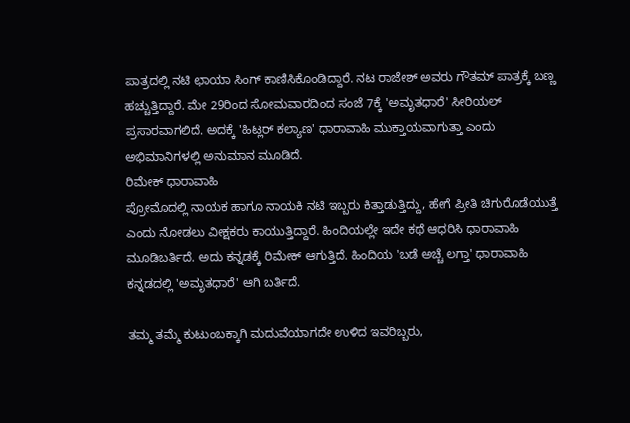ಪಾತ್ರದಲ್ಲಿ ನಟಿ ಛಾಯಾ ಸಿಂಗ್ ಕಾಣಿಸಿಕೊಂಡಿದ್ದಾರೆ. ನಟ ರಾಜೇಶ್ ಅವರು ಗೌತಮ್ ಪಾತ್ರಕ್ಕೆ ಬಣ್ಣ ಹಚ್ಚುತ್ತಿದ್ದಾರೆ. ಮೇ 29ರಿಂದ ಸೋಮವಾರದಿಂದ ಸಂಜೆ 7ಕ್ಕೆ 'ಅಮೃತಧಾರೆ' ಸೀರಿಯಲ್ ಪ್ರಸಾರವಾಗಲಿದೆ. ಅದಕ್ಕೆ 'ಹಿಟ್ಲರ್ ಕಲ್ಯಾಣ' ಧಾರಾವಾಹಿ ಮುಕ್ತಾಯವಾಗುತ್ತಾ ಎಂದು ಅಭಿಮಾನಿಗಳಲ್ಲಿ ಅನುಮಾನ ಮೂಡಿದೆ.
ರಿಮೇಕ್ ಧಾರಾವಾಹಿ
ಪ್ರೋಮೊದಲ್ಲಿ ನಾಯಕ ಹಾಗೂ ನಾಯಕಿ ನಟಿ ಇಬ್ಬರು ಕಿತ್ತಾಡುತ್ತಿದ್ದು, ಹೇಗೆ ಪ್ರೀತಿ ಚಿಗುರೊಡೆಯುತ್ತೆ ಎಂದು ನೋಡಲು ವೀಕ್ಷಕರು ಕಾಯುತ್ತಿದ್ದಾರೆ. ಹಿಂದಿಯಲ್ಲೇ ಇದೇ ಕಥೆ ಆಧರಿಸಿ ಧಾರಾವಾಹಿ ಮೂಡಿಬರ್ತಿದೆ. ಅದು ಕನ್ನಡಕ್ಕೆ ರಿಮೇಕ್ ಆಗುತ್ತಿದೆ. ಹಿಂದಿಯ 'ಬಡೆ ಅಚ್ಚೆ ಲಗ್ತಾ' ಧಾರಾವಾಹಿ ಕನ್ನಡದಲ್ಲಿ 'ಅಮೃತಧಾರೆ' ಆಗಿ ಬರ್ತಿದೆ.

ತಮ್ಮ ತಮ್ಮೆ ಕುಟುಂಬಕ್ಕಾಗಿ ಮದುವೆಯಾಗದೇ ಉಳಿದ ಇವರಿಬ್ಬರು,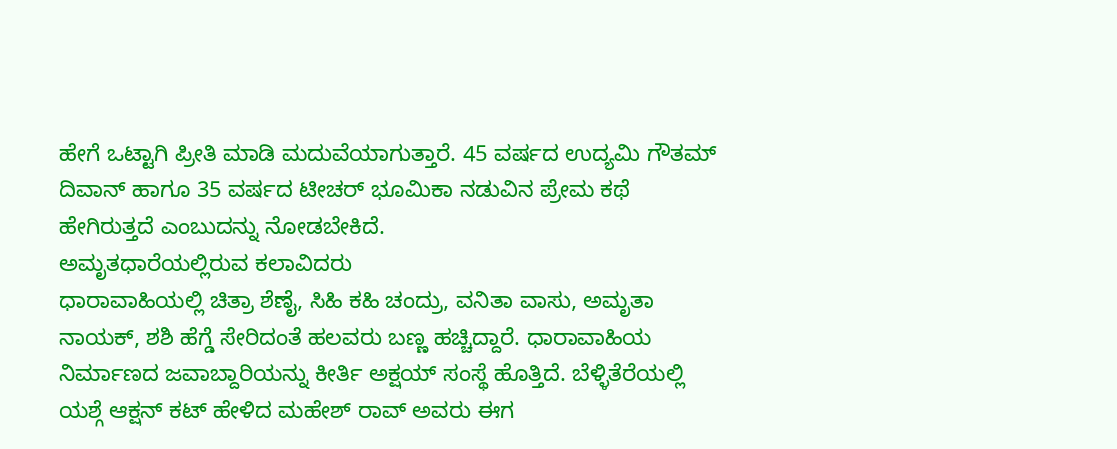ಹೇಗೆ ಒಟ್ಟಾಗಿ ಪ್ರೀತಿ ಮಾಡಿ ಮದುವೆಯಾಗುತ್ತಾರೆ. 45 ವರ್ಷದ ಉದ್ಯಮಿ ಗೌತಮ್ ದಿವಾನ್ ಹಾಗೂ 35 ವರ್ಷದ ಟೀಚರ್ ಭೂಮಿಕಾ ನಡುವಿನ ಪ್ರೇಮ ಕಥೆ ಹೇಗಿರುತ್ತದೆ ಎಂಬುದನ್ನು ನೋಡಬೇಕಿದೆ.
ಅಮೃತಧಾರೆಯಲ್ಲಿರುವ ಕಲಾವಿದರು
ಧಾರಾವಾಹಿಯಲ್ಲಿ ಚಿತ್ರಾ ಶೆಣೈ, ಸಿಹಿ ಕಹಿ ಚಂದ್ರು, ವನಿತಾ ವಾಸು, ಅಮೃತಾ ನಾಯಕ್, ಶಶಿ ಹೆಗ್ಡೆ ಸೇರಿದಂತೆ ಹಲವರು ಬಣ್ಣ ಹಚ್ಚಿದ್ದಾರೆ. ಧಾರಾವಾಹಿಯ ನಿರ್ಮಾಣದ ಜವಾಬ್ದಾರಿಯನ್ನು ಕೀರ್ತಿ ಅಕ್ಷಯ್ ಸಂಸ್ಥೆ ಹೊತ್ತಿದೆ. ಬೆಳ್ಳಿತೆರೆಯಲ್ಲಿ ಯಶ್ಗೆ ಆಕ್ಷನ್ ಕಟ್ ಹೇಳಿದ ಮಹೇಶ್ ರಾವ್ ಅವರು ಈಗ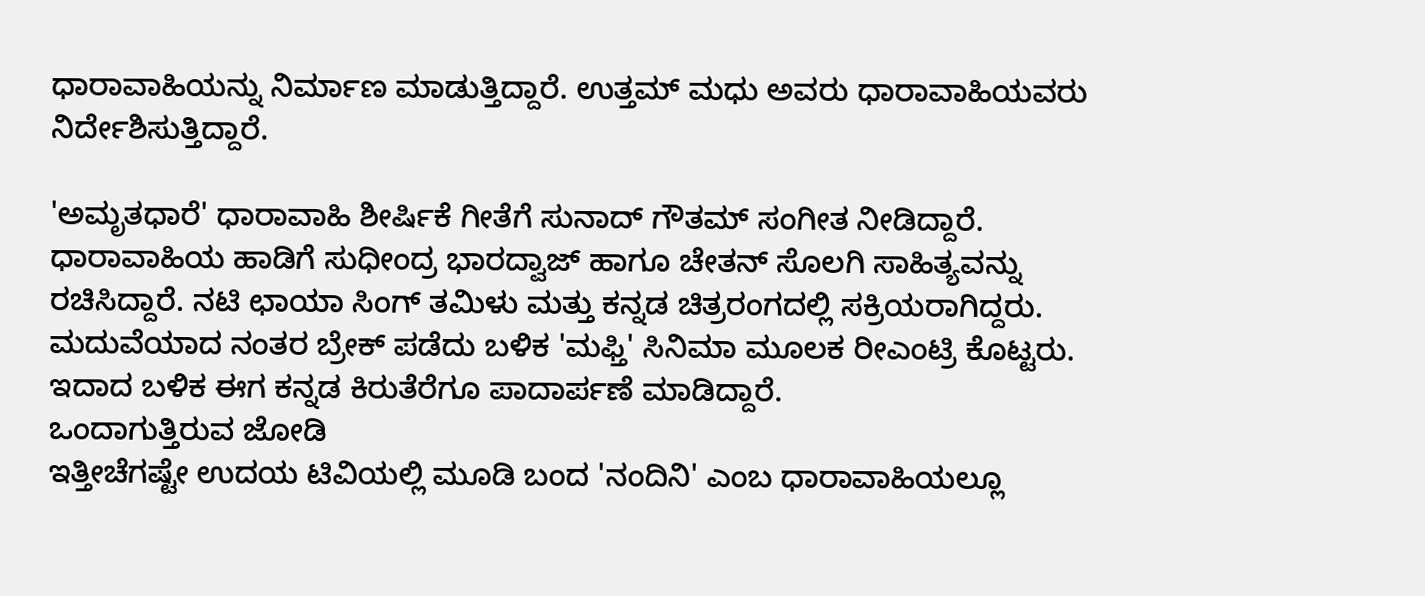ಧಾರಾವಾಹಿಯನ್ನು ನಿರ್ಮಾಣ ಮಾಡುತ್ತಿದ್ದಾರೆ. ಉತ್ತಮ್ ಮಧು ಅವರು ಧಾರಾವಾಹಿಯವರು ನಿರ್ದೇಶಿಸುತ್ತಿದ್ದಾರೆ.

'ಅಮೃತಧಾರೆ' ಧಾರಾವಾಹಿ ಶೀರ್ಷಿಕೆ ಗೀತೆಗೆ ಸುನಾದ್ ಗೌತಮ್ ಸಂಗೀತ ನೀಡಿದ್ದಾರೆ. ಧಾರಾವಾಹಿಯ ಹಾಡಿಗೆ ಸುಧೀಂದ್ರ ಭಾರದ್ವಾಜ್ ಹಾಗೂ ಚೇತನ್ ಸೊಲಗಿ ಸಾಹಿತ್ಯವನ್ನು ರಚಿಸಿದ್ದಾರೆ. ನಟಿ ಛಾಯಾ ಸಿಂಗ್ ತಮಿಳು ಮತ್ತು ಕನ್ನಡ ಚಿತ್ರರಂಗದಲ್ಲಿ ಸಕ್ರಿಯರಾಗಿದ್ದರು. ಮದುವೆಯಾದ ನಂತರ ಬ್ರೇಕ್ ಪಡೆದು ಬಳಿಕ 'ಮಫ್ತಿ' ಸಿನಿಮಾ ಮೂಲಕ ರೀಎಂಟ್ರಿ ಕೊಟ್ಟರು. ಇದಾದ ಬಳಿಕ ಈಗ ಕನ್ನಡ ಕಿರುತೆರೆಗೂ ಪಾದಾರ್ಪಣೆ ಮಾಡಿದ್ದಾರೆ.
ಒಂದಾಗುತ್ತಿರುವ ಜೋಡಿ
ಇತ್ತೀಚೆಗಷ್ಟೇ ಉದಯ ಟಿವಿಯಲ್ಲಿ ಮೂಡಿ ಬಂದ 'ನಂದಿನಿ' ಎಂಬ ಧಾರಾವಾಹಿಯಲ್ಲೂ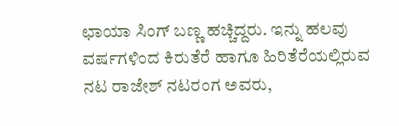ಛಾಯಾ ಸಿಂಗ್ ಬಣ್ಣ ಹಚ್ಚಿದ್ದರು. ಇನ್ನು ಹಲವು ವರ್ಷಗಳಿಂದ ಕಿರುತೆರೆ ಹಾಗೂ ಹಿರಿತೆರೆಯಲ್ಲಿರುವ ನಟ ರಾಜೇಶ್ ನಟರಂಗ ಅವರು,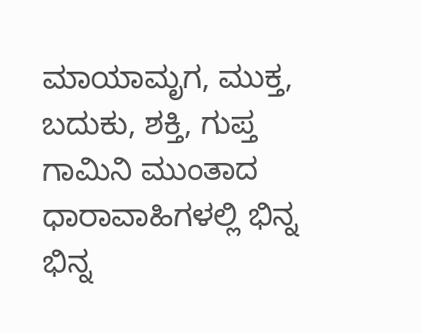ಮಾಯಾಮೃಗ, ಮುಕ್ತ, ಬದುಕು, ಶಕ್ತಿ, ಗುಪ್ತ ಗಾಮಿನಿ ಮುಂತಾದ ಧಾರಾವಾಹಿಗಳಲ್ಲಿ ಭಿನ್ನ ಭಿನ್ನ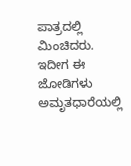ಪಾತ್ರದಲ್ಲಿ ಮಿಂಚಿದರು. ಇದೀಗ ಈ ಜೋಡಿಗಳು ಅಮೃತಧಾರೆಯಲ್ಲಿ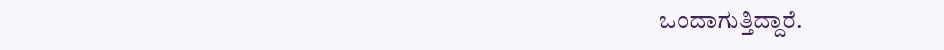ಒಂದಾಗುತ್ತಿದ್ದಾರೆ.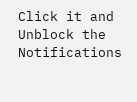Click it and Unblock the Notifications